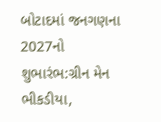બોટાદમાં જનગણના 2027નો શુભારંભ:ગ્રીન મેન ભીકડીયા,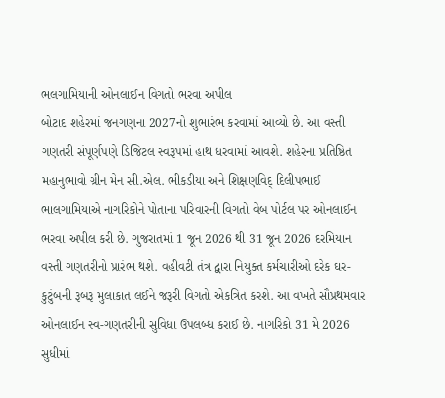ભલગામિયાની ઓનલાઈન વિગતો ભરવા અપીલ
બોટાદ શહેરમાં જનગણના 2027નો શુભારંભ કરવામાં આવ્યો છે. આ વસ્તી ગણતરી સંપૂર્ણપણે ડિજિટલ સ્વરૂપમાં હાથ ધરવામાં આવશે. શહેરના પ્રતિષ્ઠિત મહાનુભાવો ગ્રીન મેન સી.એલ. ભીકડીયા અને શિક્ષણવિદ્ દિલીપભાઈ ભાલગામિયાએ નાગરિકોને પોતાના પરિવારની વિગતો વેબ પોર્ટલ પર ઓનલાઈન ભરવા અપીલ કરી છે. ગુજરાતમાં 1 જૂન 2026 થી 31 જૂન 2026 દરમિયાન વસ્તી ગણતરીનો પ્રારંભ થશે. વહીવટી તંત્ર દ્વારા નિયુક્ત કર્મચારીઓ દરેક ઘર-કુટુંબની રૂબરૂ મુલાકાત લઈને જરૂરી વિગતો એકત્રિત કરશે. આ વખતે સૌપ્રથમવાર ઓનલાઈન સ્વ-ગણતરીની સુવિધા ઉપલબ્ધ કરાઈ છે. નાગરિકો 31 મે 2026 સુધીમાં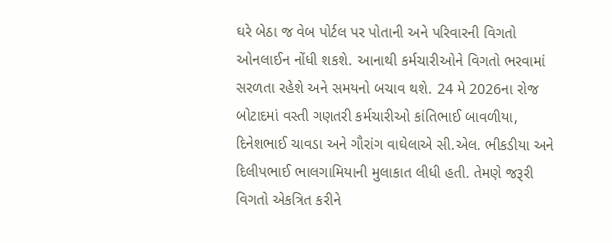ઘરે બેઠા જ વેબ પોર્ટલ પર પોતાની અને પરિવારની વિગતો ઓનલાઈન નોંધી શકશે. આનાથી કર્મચારીઓને વિગતો ભરવામાં સરળતા રહેશે અને સમયનો બચાવ થશે. 24 મે 2026ના રોજ બોટાદમાં વસ્તી ગણતરી કર્મચારીઓ કાંતિભાઈ બાવળીયા, દિનેશભાઈ ચાવડા અને ગૌરાંગ વાઘેલાએ સી.એલ. ભીકડીયા અને દિલીપભાઈ ભાલગામિયાની મુલાકાત લીધી હતી. તેમણે જરૂરી વિગતો એકત્રિત કરીને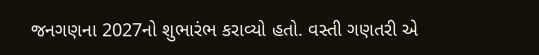જનગણના 2027નો શુભારંભ કરાવ્યો હતો. વસ્તી ગણતરી એ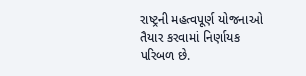રાષ્ટ્રની મહત્વપૂર્ણ યોજનાઓ તૈયાર કરવામાં નિર્ણાયક પરિબળ છે.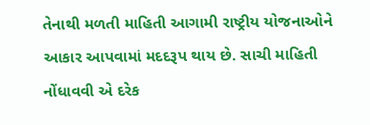તેનાથી મળતી માહિતી આગામી રાષ્ટ્રીય યોજનાઓને આકાર આપવામાં મદદરૂપ થાય છે. સાચી માહિતી નોંધાવવી એ દરેક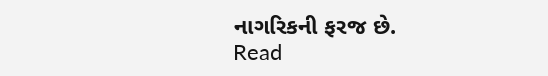નાગરિકની ફરજ છે.
Read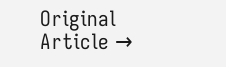Original Article →